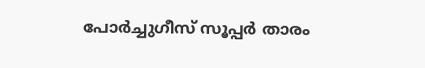പോര്‍ച്ചുഗീസ് സൂപ്പര്‍ താരം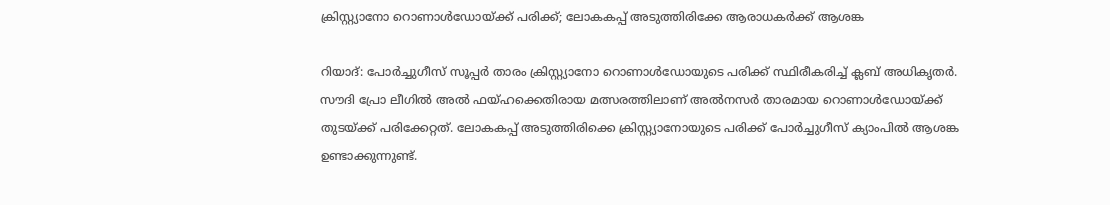ക്രിസ്റ്റ്യാനോ റൊണാള്‍ഡോയ്ക്ക് പരിക്ക്; ലോകകപ്പ് അടുത്തിരിക്കേ ആരാധകര്‍ക്ക് ആശങ്ക

റിയാദ്: പോര്‍ച്ചുഗീസ് സൂപ്പര്‍ താരം ക്രിസ്റ്റ്യാനോ റൊണാള്‍ഡോയുടെ പരിക്ക് സ്ഥിരീകരിച്ച് ക്ലബ് അധികൃതര്‍. സൗദി പ്രോ ലീഗില്‍ അല്‍ ഫയ്ഹക്കെതിരായ മത്സരത്തിലാണ് അല്‍നസര്‍ താരമായ റൊണാള്‍ഡോയ്ക്ക് തുടയ്ക്ക് പരിക്കേറ്റത്. ലോകകപ്പ് അടുത്തിരിക്കെ ക്രിസ്റ്റ്യാനോയുടെ പരിക്ക് പോര്‍ച്ചുഗീസ് ക്യാംപില്‍ ആശങ്ക ഉണ്ടാക്കുന്നുണ്ട്.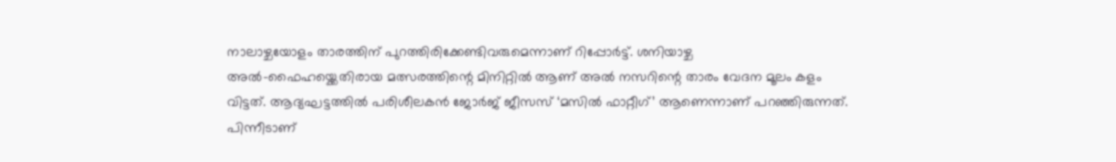നാലാഴ്ചയോളം താരത്തിന് പുറത്തിരിക്കേണ്ടിവരുമെന്നാണ് റിപ്പോര്‍ട്ട്. ശനിയാഴ്ച അല്‍-ഫൈഹയ്ക്കെതിരായ മത്സരത്തിന്റെ മിനിറ്റില്‍ ആണ് അല്‍ നസറിന്റെ താരം വേദന മൂലം കളം വിട്ടത്. ആദ്യഘട്ടത്തില്‍ പരിശീലകന്‍ ജോര്‍ജ് ജീസസ് ‘മസില്‍ ഫാറ്റീഗ്’ ആണെന്നാണ് പറഞ്ഞിരുന്നത്. പിന്നീടാണ്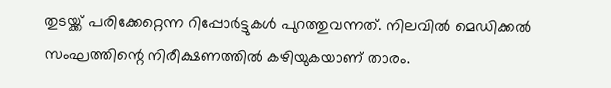തുടയ്ക്ക് പരിക്കേറ്റെന്ന റിപ്പോര്‍ട്ടുകള്‍ പുറത്തുവന്നത്. നിലവില്‍ മെഡിക്കല്‍ സംഘത്തിന്റെ നിരീക്ഷണത്തില്‍ കഴിയുകയാണ് താരം.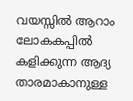വയസ്സില്‍ ആറാം ലോകകപ്പില്‍ കളിക്കുന്ന ആദ്യ താരമാകാനുള്ള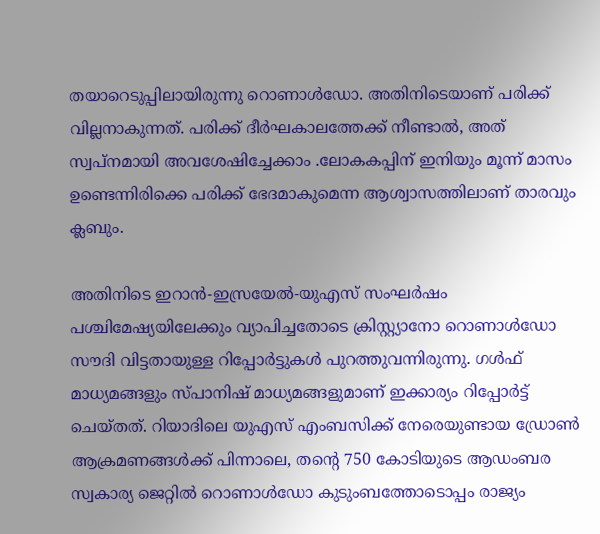തയാറെടുപ്പിലായിരുന്നു റൊണാള്‍ഡോ. അതിനിടെയാണ് പരിക്ക് വില്ലനാകുന്നത്. പരിക്ക് ദീര്‍ഘകാലത്തേക്ക് നീണ്ടാല്‍, അത് സ്വപ്നമായി അവശേഷിച്ചേക്കാം .ലോകകപ്പിന് ഇനിയും മൂന്ന് മാസം ഉണ്ടെന്നിരിക്കെ പരിക്ക് ഭേദമാകുമെന്ന ആശ്വാസത്തിലാണ് താരവും ക്ലബും.

അതിനിടെ ഇറാന്‍-ഇസ്രയേല്‍-യുഎസ് സംഘര്‍ഷം പശ്ചിമേഷ്യയിലേക്കും വ്യാപിച്ചതോടെ ക്രിസ്റ്റ്യാനോ റൊണാള്‍ഡോ സൗദി വിട്ടതായുള്ള റിപ്പോര്‍ട്ടുകള്‍ പുറത്തുവന്നിരുന്നു. ഗള്‍ഫ് മാധ്യമങ്ങളും സ്പാനിഷ് മാധ്യമങ്ങളുമാണ് ഇക്കാര്യം റിപ്പോര്‍ട്ട് ചെയ്തത്. റിയാദിലെ യുഎസ് എംബസിക്ക് നേരെയുണ്ടായ ഡ്രോണ്‍ ആക്രമണങ്ങള്‍ക്ക് പിന്നാലെ, തന്റെ 750 കോടിയുടെ ആഡംബര സ്വകാര്യ ജെറ്റില്‍ റൊണാള്‍ഡോ കുടുംബത്തോടൊപ്പം രാജ്യം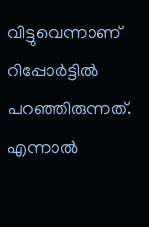വിട്ടുവെന്നാണ് റിപ്പോര്‍ട്ടില്‍ പറഞ്ഞിരുന്നത്. എന്നാല്‍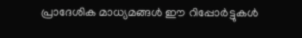പ്രാദേശിക മാധ്യമങ്ങള്‍ ഈ റിപ്പോര്‍ട്ടുകള്‍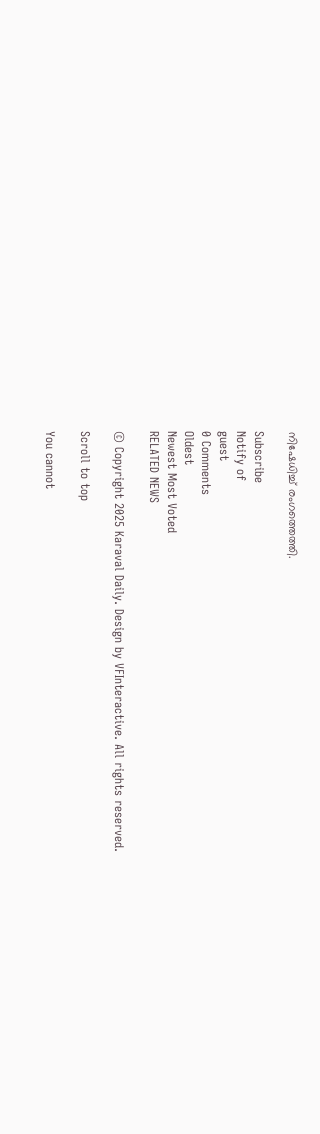നിഷേധിച്ച് രംഗത്തെത്തി.

Subscribe
Notify of
guest
0 Comments
Oldest
Newest Most Voted
RELATED NEWS

© Copyright 2025 Karaval Daily. Design by VFInteractive. All rights reserved.

Scroll to top

You cannot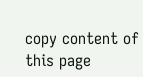copy content of this page